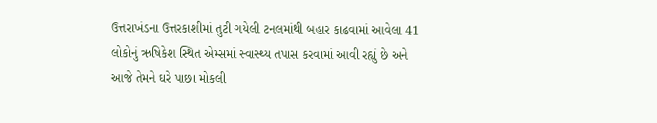ઉત્તરાખંડના ઉત્તરકાશીમાં તુટી ગયેલી ટનલમાંથી બહાર કાઢવામાં આવેલા 41 લોકોનું ઋષિકેશ સ્થિત એમ્સમાં સ્વાસ્થ્ય તપાસ કરવામાં આવી રહ્યું છે અને આજે તેમને ઘરે પાછા મોકલી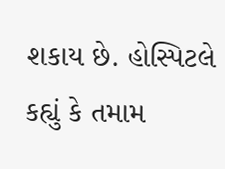શકાય છે. હોસ્પિટલે કહ્યું કે તમામ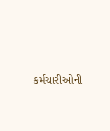કર્મચારીઓની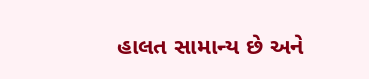હાલત સામાન્ય છે અને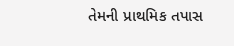તેમની પ્રાથમિક તપાસ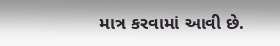માત્ર કરવામાં આવી છે.